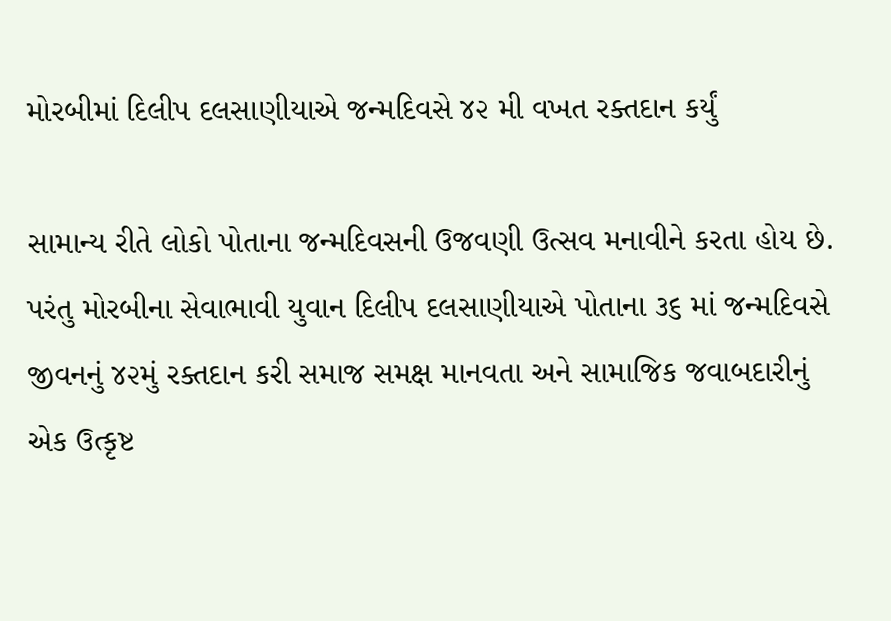મોરબીમાં દિલીપ દલસાણીયાએ જન્મદિવસે ૪૨ મી વખત રક્તદાન કર્યું

સામાન્ય રીતે લોકો પોતાના જન્મદિવસની ઉજવણી ઉત્સવ મનાવીને કરતા હોય છે. પરંતુ મોરબીના સેવાભાવી યુવાન દિલીપ દલસાણીયાએ પોતાના ૩૬ માં જન્મદિવસે જીવનનું ૪૨મું રક્તદાન કરી સમાજ સમક્ષ માનવતા અને સામાજિક જવાબદારીનું એક ઉત્કૃષ્ટ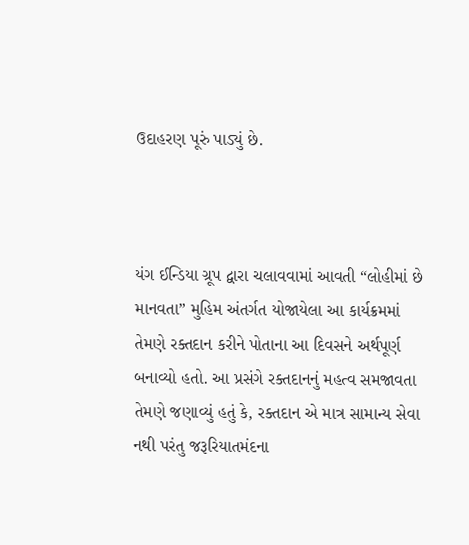ઉદાહરણ પૂરું પાડ્યું છે.



યંગ ઈન્ડિયા ગ્રૂપ દ્વારા ચલાવવામાં આવતી “લોહીમાં છે માનવતા” મુહિમ અંતર્ગત યોજાયેલા આ કાર્યક્રમમાં તેમણે રક્તદાન કરીને પોતાના આ દિવસને અર્થપૂર્ણ બનાવ્યો હતો. આ પ્રસંગે રક્તદાનનું મહત્વ સમજાવતા તેમણે જણાવ્યું હતું કે, રક્તદાન એ માત્ર સામાન્ય સેવા નથી પરંતુ જરૂરિયાતમંદના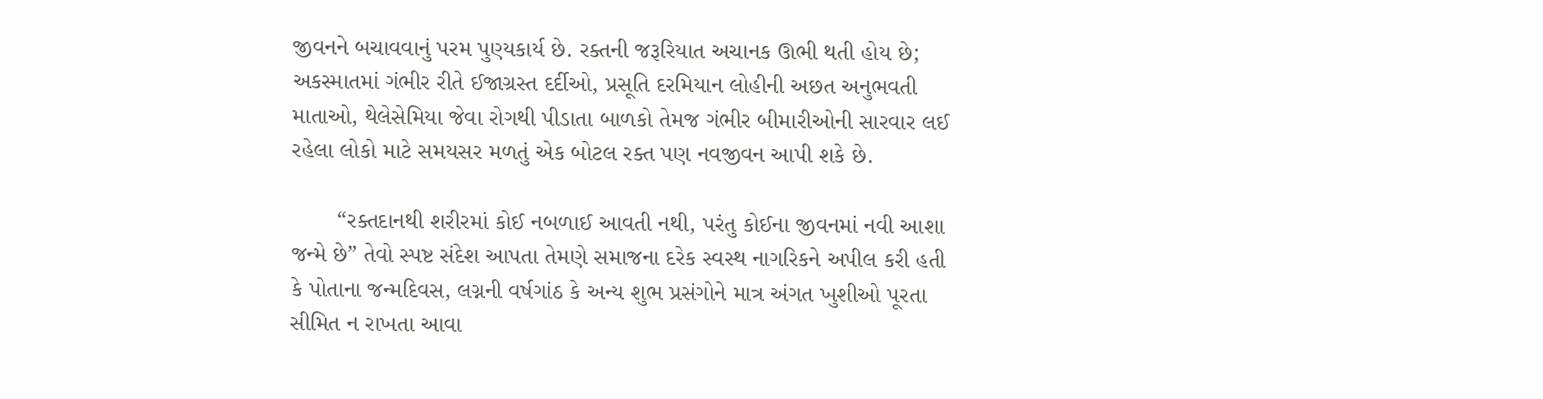જીવનને બચાવવાનું પરમ પુણ્યકાર્ય છે. રક્તની જરૂરિયાત અચાનક ઊભી થતી હોય છે; અકસ્માતમાં ગંભીર રીતે ઈજાગ્રસ્ત દર્દીઓ, પ્રસૂતિ દરમિયાન લોહીની અછત અનુભવતી માતાઓ, થેલેસેમિયા જેવા રોગથી પીડાતા બાળકો તેમજ ગંભીર બીમારીઓની સારવાર લઈ રહેલા લોકો માટે સમયસર મળતું એક બોટલ રક્ત પણ નવજીવન આપી શકે છે.

       “રક્તદાનથી શરીરમાં કોઈ નબળાઈ આવતી નથી, પરંતુ કોઈના જીવનમાં નવી આશા જન્મે છે” તેવો સ્પષ્ટ સંદેશ આપતા તેમણે સમાજના દરેક સ્વસ્થ નાગરિકને અપીલ કરી હતી કે પોતાના જન્મદિવસ, લગ્નની વર્ષગાંઠ કે અન્ય શુભ પ્રસંગોને માત્ર અંગત ખુશીઓ પૂરતા સીમિત ન રાખતા આવા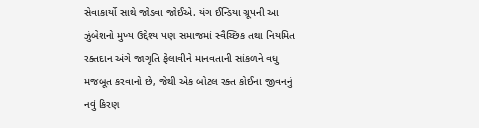સેવાકાર્યો સાથે જોડવા જોઈએ. યંગ ઈન્ડિયા ગ્રૂપની આ ઝુંબેશનો મુખ્ય ઉદ્દેશ્ય પણ સમાજમાં સ્વૈચ્છિક તથા નિયમિત રક્તદાન અંગે જાગૃતિ ફેલાવીને માનવતાની સાંકળને વધુ મજબૂત કરવાનો છે, જેથી એક બોટલ રક્ત કોઈના જીવનનું નવું કિરણ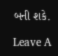બની શકે.

Leave A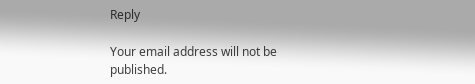Reply

Your email address will not be published.